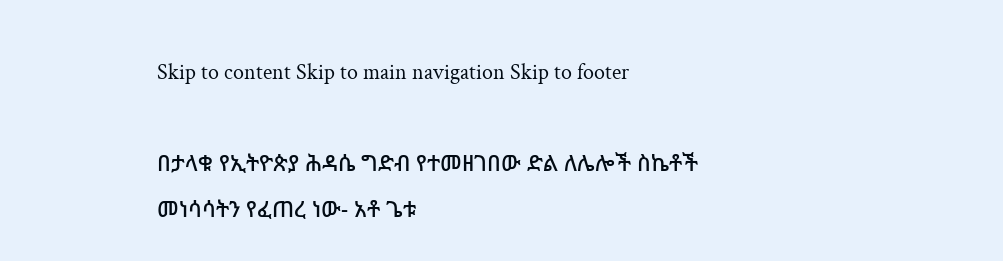Skip to content Skip to main navigation Skip to footer

በታላቁ የኢትዮጵያ ሕዳሴ ግድብ የተመዘገበው ድል ለሌሎች ስኬቶች መነሳሳትን የፈጠረ ነው- አቶ ጌቱ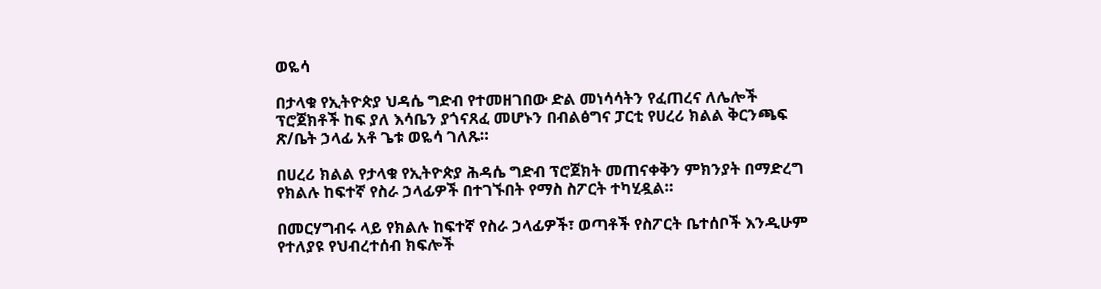ወዬሳ

በታላቁ የኢትዮጵያ ህዳሴ ግድብ የተመዘገበው ድል መነሳሳትን የፈጠረና ለሌሎች ፕሮጀክቶች ከፍ ያለ እሳቤን ያጎናጸፈ መሆኑን በብልፅግና ፓርቲ የሀረሪ ክልል ቅርንጫፍ ጽ/ቤት ኃላፊ አቶ ጌቱ ወዬሳ ገለጹ።

በሀረሪ ክልል የታላቁ የኢትዮጵያ ሕዳሴ ግድብ ፕሮጀክት መጠናቀቅን ምክንያት በማድረግ የክልሉ ከፍተኛ የስራ ኃላፊዎች በተገኙበት የማስ ስፖርት ተካሂዷል።

በመርሃግብሩ ላይ የክልሉ ከፍተኛ የስራ ኃላፊዎች፣ ወጣቶች የስፖርት ቤተሰቦች እንዲሁም የተለያዩ የህብረተሰብ ክፍሎች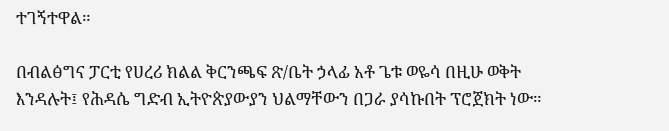ተገኝተዋል።

በብልፅግና ፓርቲ የሀረሪ ክልል ቅርንጫፍ ጽ/ቤት ኃላፊ አቶ ጌቱ ወዬሳ በዚሁ ወቅት እንዳሉት፤ የሕዳሴ ግድብ ኢትዮጵያውያን ህልማቸውን በጋራ ያሳኩበት ፕሮጀክት ነው።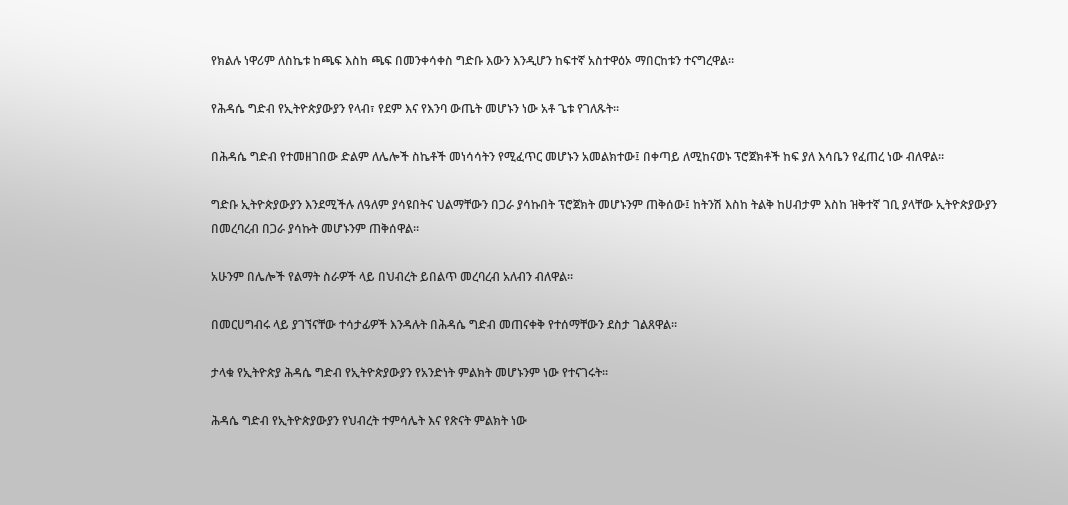የክልሉ ነዋሪም ለስኬቱ ከጫፍ እስከ ጫፍ በመንቀሳቀስ ግድቡ እውን እንዲሆን ከፍተኛ አስተዋዕኦ ማበርከቱን ተናግረዋል።

የሕዳሴ ግድብ የኢትዮጵያውያን የላብ፣ የደም እና የእንባ ውጤት መሆኑን ነው አቶ ጌቱ የገለጹት።

በሕዳሴ ግድብ የተመዘገበው ድልም ለሌሎች ስኬቶች መነሳሳትን የሚፈጥር መሆኑን አመልክተው፤ በቀጣይ ለሚከናወኑ ፕሮጀክቶች ከፍ ያለ እሳቤን የፈጠረ ነው ብለዋል።

ግድቡ ኢትዮጵያውያን እንደሚችሉ ለዓለም ያሳዩበትና ህልማቸውን በጋራ ያሳኩበት ፕሮጀክት መሆኑንም ጠቅሰው፤ ከትንሽ እስከ ትልቅ ከሀብታም እስከ ዝቅተኛ ገቢ ያላቸው ኢትዮጵያውያን በመረባረብ በጋራ ያሳኩት መሆኑንም ጠቅሰዋል።

አሁንም በሌሎች የልማት ስራዎች ላይ በህብረት ይበልጥ መረባረብ አለብን ብለዋል።

በመርሀግብሩ ላይ ያገኘናቸው ተሳታፊዎች እንዳሉት በሕዳሴ ግድብ መጠናቀቅ የተሰማቸውን ደስታ ገልጸዋል።

ታላቁ የኢትዮጵያ ሕዳሴ ግድብ የኢትዮጵያውያን የአንድነት ምልክት መሆኑንም ነው የተናገሩት።

ሕዳሴ ግድብ የኢትዮጵያውያን የህብረት ተምሳሌት እና የጽናት ምልክት ነው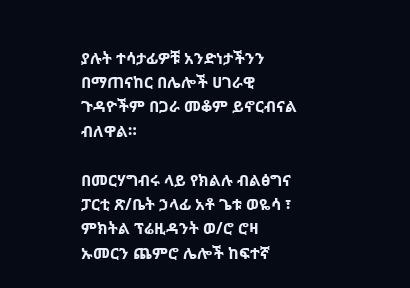ያሉት ተሳታፊዎቹ አንድነታችንን በማጠናከር በሌሎች ሀገራዊ ጉዳዮችም በጋራ መቆም ይኖርብናል ብለዋል።

በመርሃግብሩ ላይ የክልሉ ብልፅግና ፓርቲ ጽ/ቤት ኃላፊ አቶ ጌቱ ወዬሳ ፣ ምክትል ፕሬዚዳንት ወ/ሮ ሮዛ ኡመርን ጨምሮ ሌሎች ከፍተኛ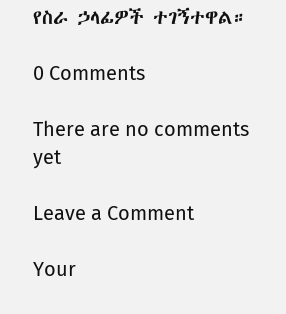የስራ ኃላፊዎች ተገኝተዋል።

0 Comments

There are no comments yet

Leave a Comment

Your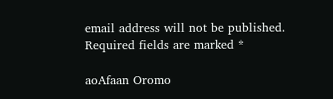email address will not be published. Required fields are marked *

aoAfaan Oromo